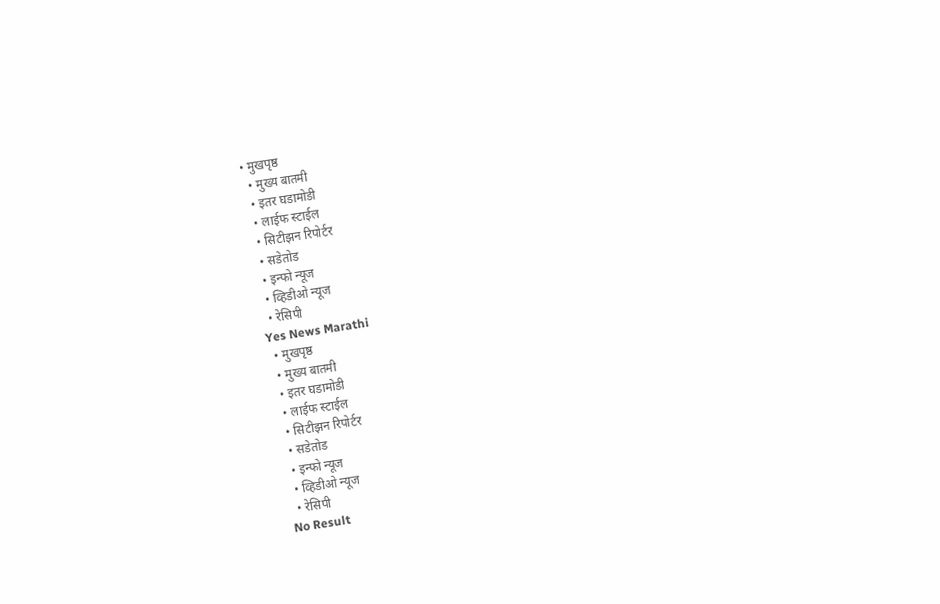• मुखपृष्ठ
  • मुख्य बातमी
  • इतर घडामोडी
  • लाईफ स्टाईल
  • सिटीझन रिपोर्टर
  • सडेतोड
  • इन्फो न्यूज
  • व्हिडीओ न्यूज
  • रेसिपी
Yes News Marathi
  • मुखपृष्ठ
  • मुख्य बातमी
  • इतर घडामोडी
  • लाईफ स्टाईल
  • सिटीझन रिपोर्टर
  • सडेतोड
  • इन्फो न्यूज
  • व्हिडीओ न्यूज
  • रेसिपी
No Result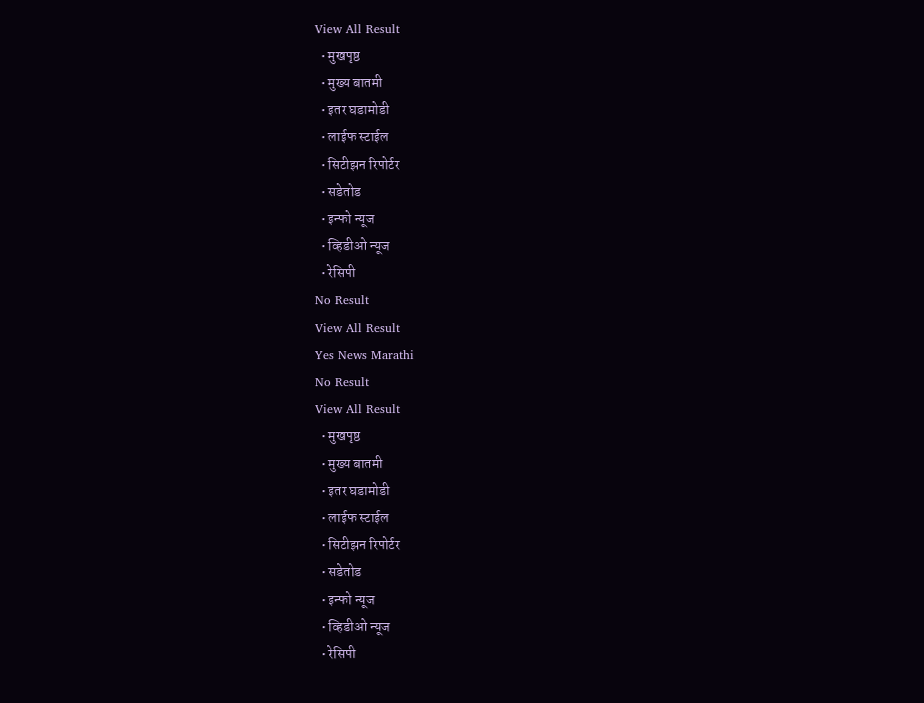View All Result
  • मुखपृष्ठ
  • मुख्य बातमी
  • इतर घडामोडी
  • लाईफ स्टाईल
  • सिटीझन रिपोर्टर
  • सडेतोड
  • इन्फो न्यूज
  • व्हिडीओ न्यूज
  • रेसिपी
No Result
View All Result
Yes News Marathi
No Result
View All Result
  • मुखपृष्ठ
  • मुख्य बातमी
  • इतर घडामोडी
  • लाईफ स्टाईल
  • सिटीझन रिपोर्टर
  • सडेतोड
  • इन्फो न्यूज
  • व्हिडीओ न्यूज
  • रेसिपी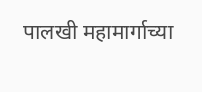पालखी महामार्गाच्या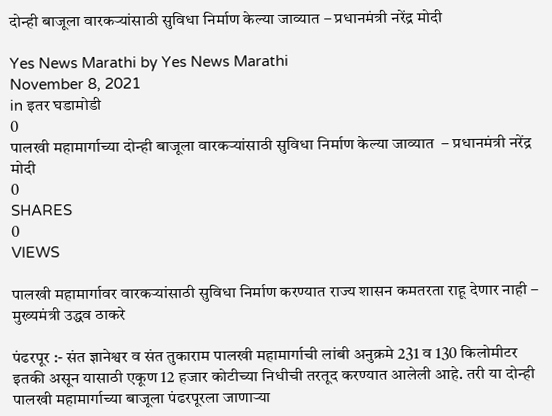दोन्ही बाजूला वारकऱ्यांसाठी सुविधा निर्माण केल्या जाव्यात – प्रधानमंत्री नरेंद्र मोदी

Yes News Marathi by Yes News Marathi
November 8, 2021
in इतर घडामोडी
0
पालखी महामार्गाच्या दोन्ही बाजूला वारकऱ्यांसाठी सुविधा निर्माण केल्या जाव्यात  – प्रधानमंत्री नरेंद्र मोदी
0
SHARES
0
VIEWS

पालखी महामार्गावर वारकऱ्यांसाठी सुविधा निर्माण करण्यात राज्य शासन कमतरता राहू देणार नाही – मुख्यमंत्री उद्धव ठाकरे

पंढरपूर :- संत ज्ञानेश्वर व संत तुकाराम पालखी महामार्गाची लांबी अनुक्रमे 231 व 130 किलोमीटर इतकी असून यासाठी एकूण 12 हजार कोटीच्या निधीची तरतूद करण्यात आलेली आहे. तरी या दोन्ही पालखी महामार्गाच्या बाजूला पंढरपूरला जाणाऱ्या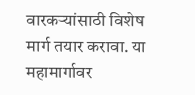वारकऱ्यांसाठी विशेष मार्ग तयार करावा. या महामार्गावर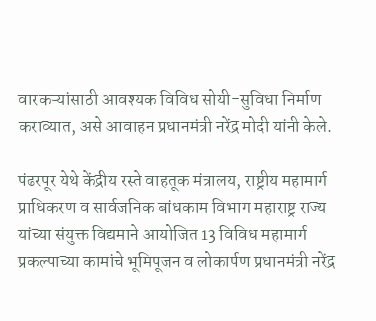वारकऱ्यांसाठी आवश्यक विविध सोयी-सुविधा निर्माण कराव्यात, असे आवाहन प्रधानमंत्री नरेंद्र मोदी यांनी केले.

पंढरपूर येथे केंद्रीय रस्ते वाहतूक मंत्रालय, राष्ट्रीय महामार्ग प्राधिकरण व सार्वजनिक बांधकाम विभाग महाराष्ट्र राज्य यांच्या संयुक्त विद्यमाने आयोजित 13 विविध महामार्ग प्रकल्पाच्या कामांचे भूमिपूजन व लोकार्पण प्रधानमंत्री नरेंद्र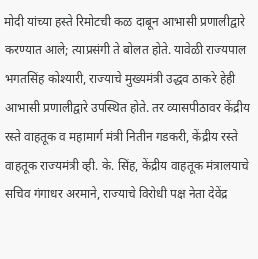मोदी यांच्या हस्ते रिमोटची कळ दाबून आभासी प्रणालीद्वारे करण्यात आले; त्याप्रसंगी ते बोलत होते. यावेळी राज्यपाल भगतसिंह कोश्यारी, राज्याचे मुख्यमंत्री उद्धव ठाकरे हेही आभासी प्रणालीद्वारे उपस्थित होते. तर व्यासपीठावर केंद्रीय रस्ते वाहतूक व महामार्ग मंत्री नितीन गडकरी, केंद्रीय रस्ते वाहतूक राज्यमंत्री व्ही. के. सिंह, केंद्रीय वाहतूक मंत्रालयाचे सचिव गंगाधर अरमाने, राज्याचे विरोधी पक्ष नेता देवेंद्र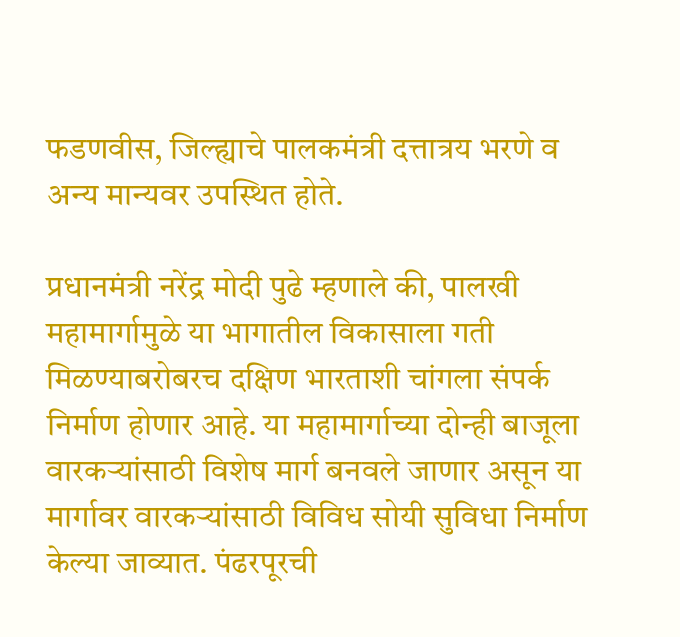फडणवीस, जिल्ह्याचे पालकमंत्री दत्तात्रय भरणे व अन्य मान्यवर उपस्थित होते.

प्रधानमंत्री नरेंद्र मोदी पुढे म्हणाले की, पालखी महामार्गामुळे या भागातील विकासाला गती मिळण्याबरोबरच दक्षिण भारताशी चांगला संपर्क निर्माण होणार आहे. या महामार्गाच्या दोन्ही बाजूला वारकऱ्यांसाठी विशेष मार्ग बनवले जाणार असून या मार्गावर वारकऱ्यांसाठी विविध सोयी सुविधा निर्माण केल्या जाव्यात. पंढरपूरची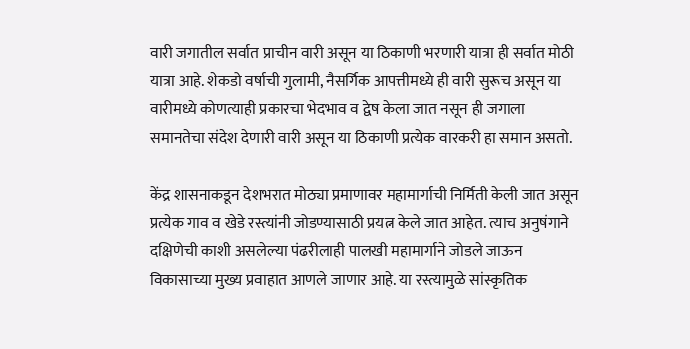वारी जगातील सर्वात प्राचीन वारी असून या ठिकाणी भरणारी यात्रा ही सर्वात मोठी यात्रा आहे. शेकडो वर्षाची गुलामी, नैसर्गिक आपत्तीमध्ये ही वारी सुरूच असून या वारीमध्ये कोणत्याही प्रकारचा भेदभाव व द्वेष केला जात नसून ही जगाला समानतेचा संदेश देणारी वारी असून या ठिकाणी प्रत्येक वारकरी हा समान असतो.

केंद्र शासनाकडून देशभरात मोठ्या प्रमाणावर महामार्गाची निर्मिती केली जात असून प्रत्येक गाव व खेडे रस्त्यांनी जोडण्यासाठी प्रयत्न केले जात आहेत. त्याच अनुषंगाने दक्षिणेची काशी असलेल्या पंढरीलाही पालखी महामार्गाने जोडले जाऊन विकासाच्या मुख्य प्रवाहात आणले जाणार आहे. या रस्त्यामुळे सांस्कृतिक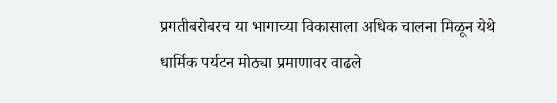प्रगतीबरोबरच या भागाच्या विकासाला अधिक चालना मिळून येथे धार्मिक पर्यटन मोठ्या प्रमाणावर वाढले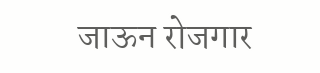जाऊन रोजगार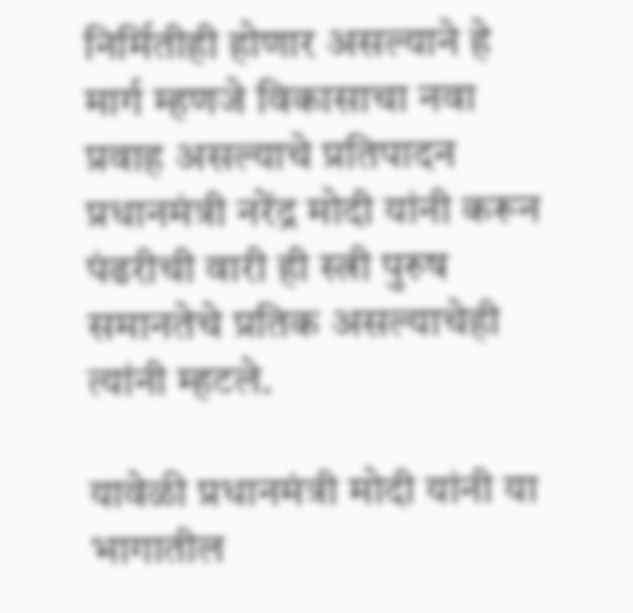निर्मितीही होणार असल्याने हे मार्ग म्हणजे विकासाचा नवा प्रवाह असल्याचे प्रतिपादन प्रधानमंत्री नरेंद्र मोदी यांनी करून पंढरीची वारी ही स्त्री पुरुष समानतेचे प्रतिक असल्याचेही त्यांनी म्हटले.

यावेळी प्रधानमंत्री मोदी यांनी या भागातील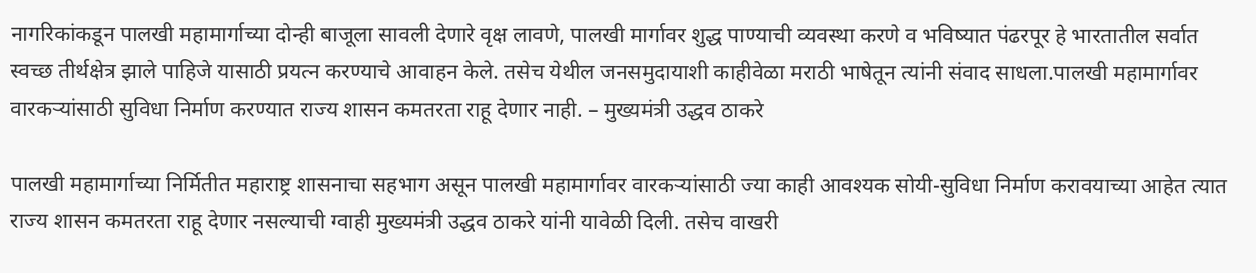नागरिकांकडून पालखी महामार्गाच्या दोन्ही बाजूला सावली देणारे वृक्ष लावणे, पालखी मार्गावर शुद्ध पाण्याची व्यवस्था करणे व भविष्यात पंढरपूर हे भारतातील सर्वात स्वच्छ तीर्थक्षेत्र झाले पाहिजे यासाठी प्रयत्न करण्याचे आवाहन केले. तसेच येथील जनसमुदायाशी काहीवेळा मराठी भाषेतून त्यांनी संवाद साधला.पालखी महामार्गावर वारकऱ्यांसाठी सुविधा निर्माण करण्यात राज्य शासन कमतरता राहू देणार नाही. – मुख्यमंत्री उद्धव ठाकरे

पालखी महामार्गाच्या निर्मितीत महाराष्ट्र शासनाचा सहभाग असून पालखी महामार्गावर वारकऱ्यांसाठी ज्या काही आवश्यक सोयी-सुविधा निर्माण करावयाच्या आहेत त्यात राज्य शासन कमतरता राहू देणार नसल्याची ग्वाही मुख्यमंत्री उद्धव ठाकरे यांनी यावेळी दिली. तसेच वाखरी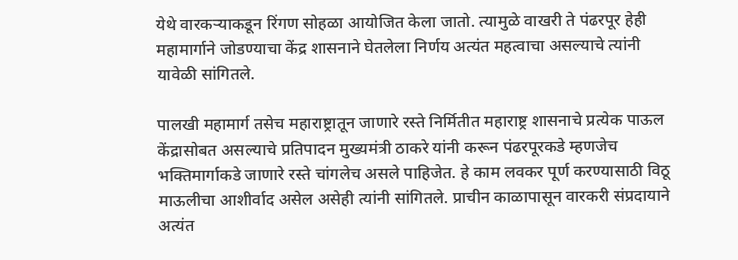येथे वारकऱ्याकडून रिंगण सोहळा आयोजित केला जातो. त्यामुळे वाखरी ते पंढरपूर हेही महामार्गाने जोडण्याचा केंद्र शासनाने घेतलेला निर्णय अत्यंत महत्वाचा असल्याचे त्यांनी यावेळी सांगितले.

पालखी महामार्ग तसेच महाराष्ट्रातून जाणारे रस्ते निर्मितीत महाराष्ट्र शासनाचे प्रत्येक पाऊल केंद्रासोबत असल्याचे प्रतिपादन मुख्यमंत्री ठाकरे यांनी करून पंढरपूरकडे म्हणजेच भक्तिमार्गाकडे जाणारे रस्ते चांगलेच असले पाहिजेत. हे काम लवकर पूर्ण करण्यासाठी विठू माऊलीचा आशीर्वाद असेल असेही त्यांनी सांगितले. प्राचीन काळापासून वारकरी संप्रदायाने अत्यंत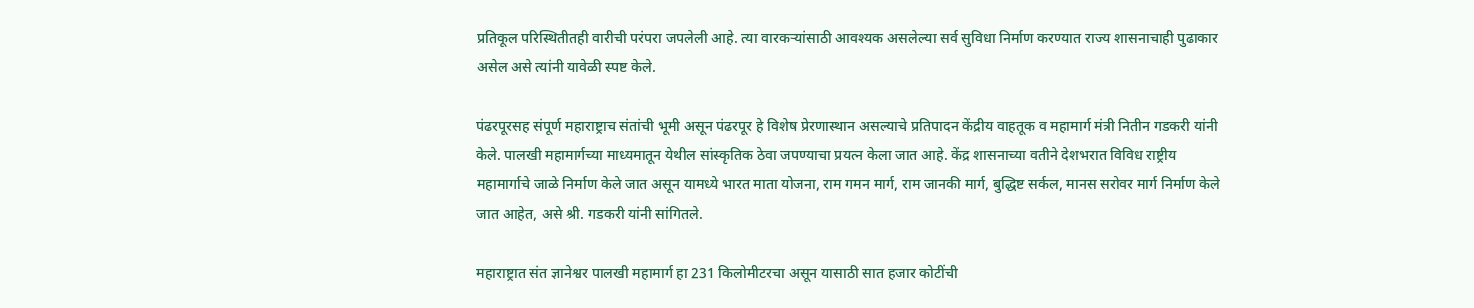प्रतिकूल परिस्थितीतही वारीची परंपरा जपलेली आहे. त्या वारकऱ्यांसाठी आवश्यक असलेल्या सर्व सुविधा निर्माण करण्यात राज्य शासनाचाही पुढाकार असेल असे त्यांनी यावेळी स्पष्ट केले.

पंढरपूरसह संपूर्ण महाराष्ट्राच संतांची भूमी असून पंढरपूर हे विशेष प्रेरणास्थान असल्याचे प्रतिपादन केंद्रीय वाहतूक व महामार्ग मंत्री नितीन गडकरी यांनी केले. पालखी महामार्गच्या माध्यमातून येथील सांस्कृतिक ठेवा जपण्याचा प्रयत्न केला जात आहे. केंद्र शासनाच्या वतीने देशभरात विविध राष्ट्रीय महामार्गाचे जाळे निर्माण केले जात असून यामध्ये भारत माता योजना, राम गमन मार्ग, राम जानकी मार्ग, बुद्धिष्ट सर्कल, मानस सरोवर मार्ग निर्माण केले जात आहेत, असे श्री. गडकरी यांनी सांगितले.

महाराष्ट्रात संत ज्ञानेश्वर पालखी महामार्ग हा 231 किलोमीटरचा असून यासाठी सात हजार कोटींची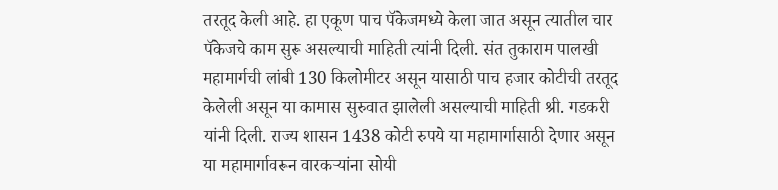तरतूद केली आहे. हा एकूण पाच पॅकेजमध्ये केला जात असून त्यातील चार पॅकेजचे काम सुरू असल्याची माहिती त्यांनी दिली. संत तुकाराम पालखी महामार्गची लांबी 130 किलोमीटर असून यासाठी पाच हजार कोटीची तरतूद केलेली असून या कामास सुरुवात झालेली असल्याची माहिती श्री. गडकरी यांनी दिली. राज्य शासन 1438 कोटी रुपये या महामार्गासाठी देणार असून या महामार्गावरून वारकऱ्यांना सोयी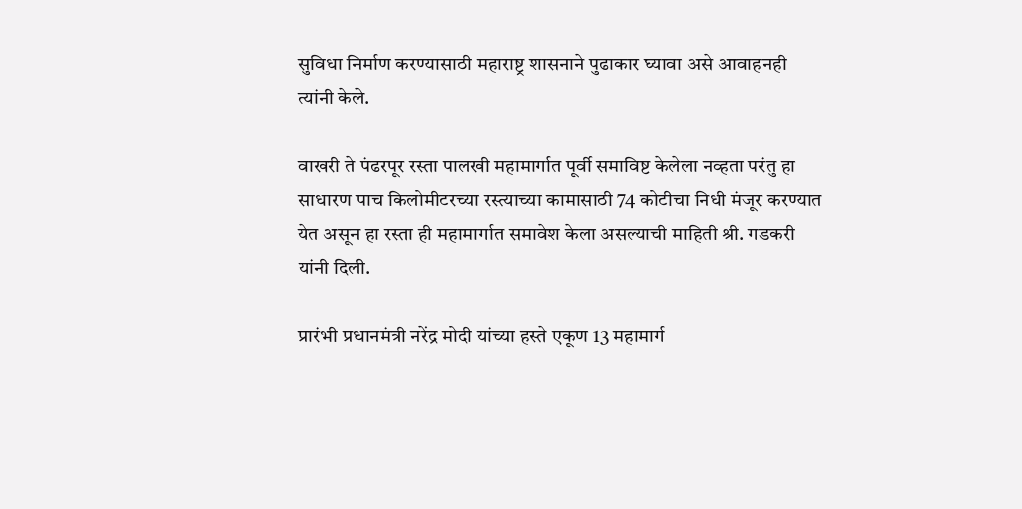सुविधा निर्माण करण्यासाठी महाराष्ट्र शासनाने पुढाकार घ्यावा असे आवाहनही त्यांनी केले.

वाखरी ते पंढरपूर रस्ता पालखी महामार्गात पूर्वी समाविष्ट केलेला नव्हता परंतु हा साधारण पाच किलोमीटरच्या रस्त्याच्या कामासाठी 74 कोटीचा निधी मंजूर करण्यात येत असून हा रस्ता ही महामार्गात समावेश केला असल्याची माहिती श्री. गडकरी यांनी दिली.

प्रारंभी प्रधानमंत्री नरेंद्र मोदी यांच्या हस्ते एकूण 13 महामार्ग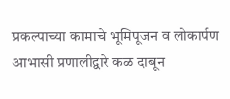प्रकल्पाच्या कामाचे भूमिपूजन व लोकार्पण आभासी प्रणालीद्वारे कळ दाबून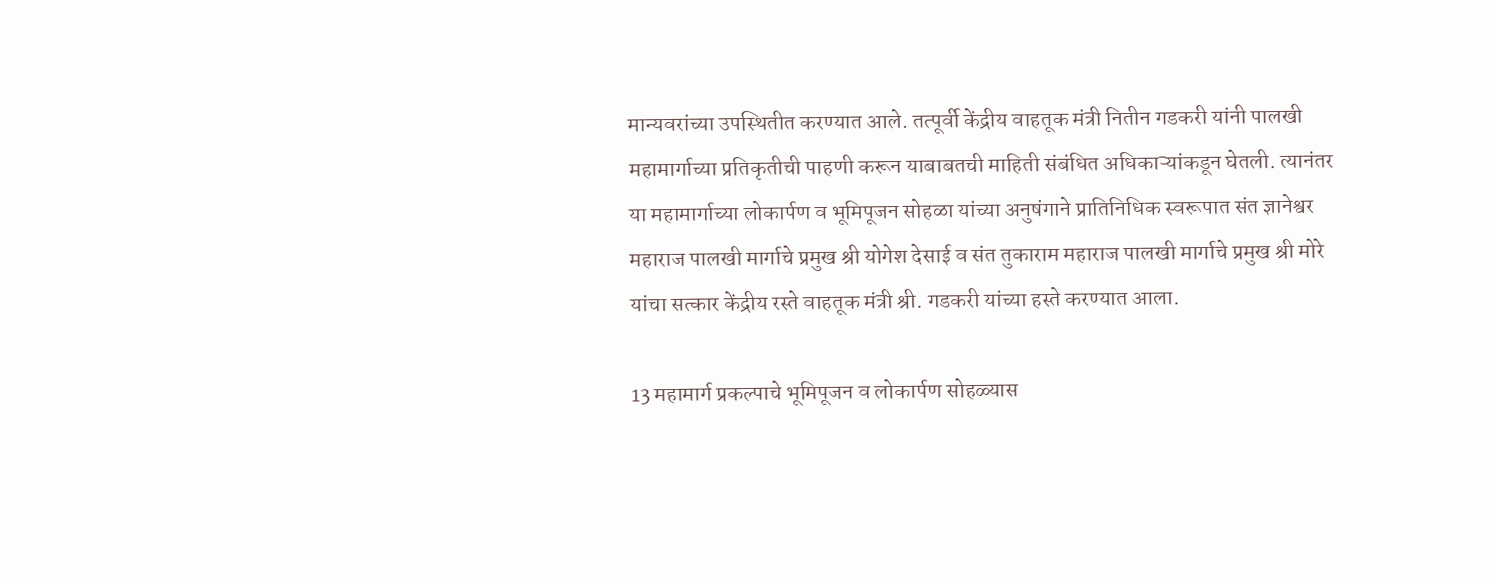मान्यवरांच्या उपस्थितीत करण्यात आले. तत्पूर्वी केंद्रीय वाहतूक मंत्री नितीन गडकरी यांनी पालखी महामार्गाच्या प्रतिकृतीची पाहणी करून याबाबतची माहिती संबंधित अधिकाऱ्यांकडून घेतली. त्यानंतर या महामार्गाच्या लोकार्पण व भूमिपूजन सोहळा यांच्या अनुषंगाने प्रातिनिधिक स्वरूपात संत ज्ञानेश्वर महाराज पालखी मार्गाचे प्रमुख श्री योगेश देसाई व संत तुकाराम महाराज पालखी मार्गाचे प्रमुख श्री मोरे यांचा सत्कार केंद्रीय रस्ते वाहतूक मंत्री श्री. गडकरी यांच्या हस्ते करण्यात आला.

13 महामार्ग प्रकल्पाचे भूमिपूजन व लोकार्पण सोहळ्यास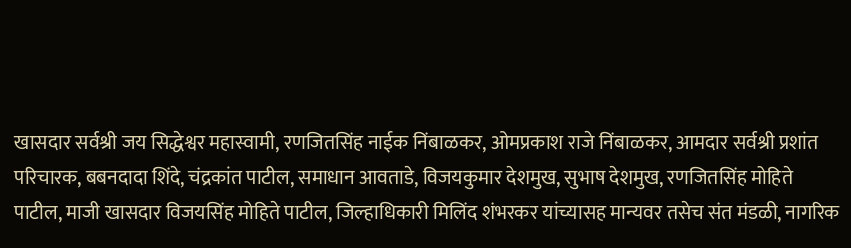खासदार सर्वश्री जय सिद्धेश्वर महास्वामी, रणजितसिंह नाईक निंबाळकर, ओमप्रकाश राजे निंबाळकर, आमदार सर्वश्री प्रशांत परिचारक, बबनदादा शिंदे, चंद्रकांत पाटील, समाधान आवताडे, विजयकुमार देशमुख, सुभाष देशमुख, रणजितसिंह मोहिते पाटील, माजी खासदार विजयसिंह मोहिते पाटील, जिल्हाधिकारी मिलिंद शंभरकर यांच्यासह मान्यवर तसेच संत मंडळी, नागरिक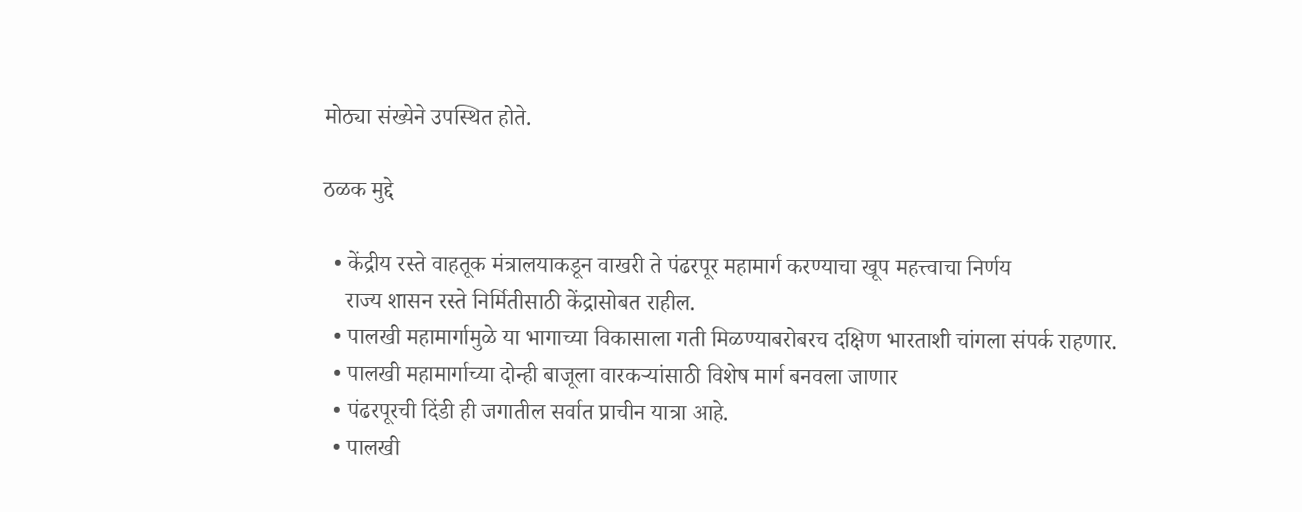मोठ्या संख्येने उपस्थित होते.

ठळक मुद्दे

  • केंद्रीय रस्ते वाहतूक मंत्रालयाकडून वाखरी ते पंढरपूर महामार्ग करण्याचा खूप महत्त्वाचा निर्णय
    राज्य शासन रस्ते निर्मितीसाठी केंद्रासोबत राहील.
  • पालखी महामार्गामुळे या भागाच्या विकासाला गती मिळण्याबरोबरच दक्षिण भारताशी चांगला संपर्क राहणार.
  • पालखी महामार्गाच्या दोन्ही बाजूला वारकऱ्यांसाठी विशेष मार्ग बनवला जाणार
  • पंढरपूरची दिंडी ही जगातील सर्वात प्राचीन यात्रा आहे.
  • पालखी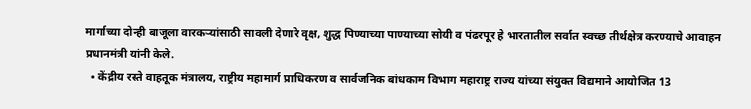मार्गाच्या दोन्ही बाजूला वारकऱ्यांसाठी सावली देणारे वृक्ष, शुद्ध पिण्याच्या पाण्याच्या सोयी व पंढरपूर हे भारतातील सर्वात स्वच्छ तीर्थक्षेत्र करण्याचे आवाहन प्रधानमंत्री यांनी केले.
  • केंद्रीय रस्ते वाहतूक मंत्रालय, राष्ट्रीय महामार्ग प्राधिकरण व सार्वजनिक बांधकाम विभाग महाराष्ट्र राज्य यांच्या संयुक्त विद्यमाने आयोजित 13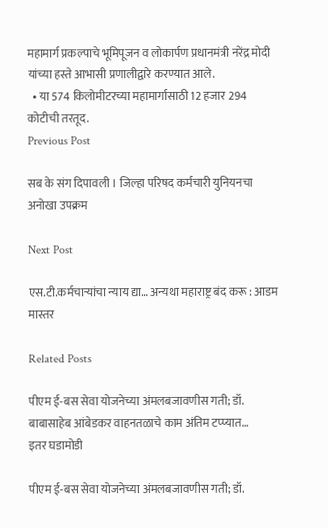महामार्ग प्रकल्पाचे भूमिपूजन व लोकार्पण प्रधानमंत्री नरेंद्र मोदी यांच्या हस्ते आभासी प्रणालीद्वारे करण्यात आले.
  • या 574 किलोमीटरच्या महामार्गासाठी 12 हजार 294 कोटीची तरतूद.
Previous Post

सब के संग दिपावली । जिल्हा परिषद कर्मचारी युनियनचा अनोखा उपक्रम

Next Post

एस.टी.कर्मचाऱ्यांचा न्याय द्या… अन्यथा महाराष्ट्र बंद करू : आडम मास्तर

Related Posts

पीएम ई-बस सेवा योजनेच्या अंमलबजावणीस गती; डॉ. बाबासाहेब आंबेडकर वाहनतळाचे काम अंतिम टप्प्यात…
इतर घडामोडी

पीएम ई-बस सेवा योजनेच्या अंमलबजावणीस गती; डॉ.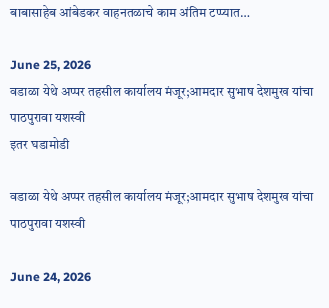बाबासाहेब आंबेडकर वाहनतळाचे काम अंतिम टप्प्यात…

June 25, 2026
वडाळा येथे अप्पर तहसील कार्यालय मंजूर;आमदार सुभाष देशमुख यांचा पाठपुरावा यशस्वी
इतर घडामोडी

वडाळा येथे अप्पर तहसील कार्यालय मंजूर;आमदार सुभाष देशमुख यांचा पाठपुरावा यशस्वी

June 24, 2026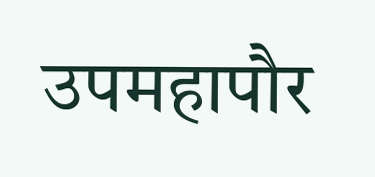उपमहापौर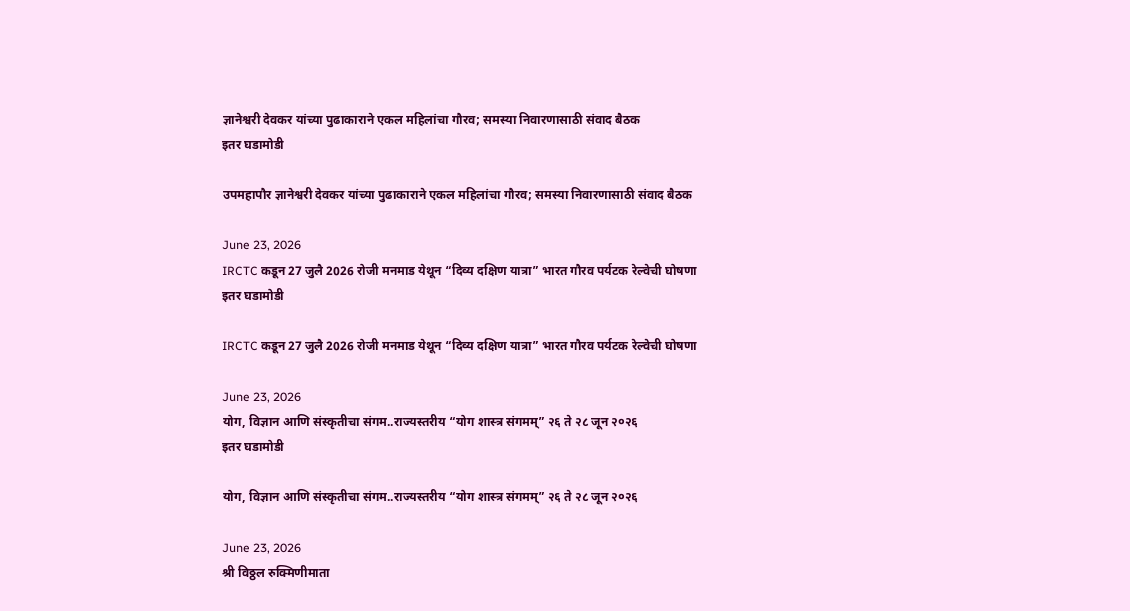ज्ञानेश्वरी देवकर यांच्या पुढाकाराने एकल महिलांचा गौरव; समस्या निवारणासाठी संवाद बैठक
इतर घडामोडी

उपमहापौर ज्ञानेश्वरी देवकर यांच्या पुढाकाराने एकल महिलांचा गौरव; समस्या निवारणासाठी संवाद बैठक

June 23, 2026
IRCTC कडून 27 जुलै 2026 रोजी मनमाड येथून “दिव्य दक्षिण यात्रा” भारत गौरव पर्यटक रेल्वेची घोषणा
इतर घडामोडी

IRCTC कडून 27 जुलै 2026 रोजी मनमाड येथून “दिव्य दक्षिण यात्रा” भारत गौरव पर्यटक रेल्वेची घोषणा

June 23, 2026
योग, विज्ञान आणि संस्कृतीचा संगम..राज्यस्तरीय “योग शास्त्र संगमम्” २६ ते २८ जून २०२६
इतर घडामोडी

योग, विज्ञान आणि संस्कृतीचा संगम..राज्यस्तरीय “योग शास्त्र संगमम्” २६ ते २८ जून २०२६

June 23, 2026
श्री विठ्ठल रुक्मिणीमाता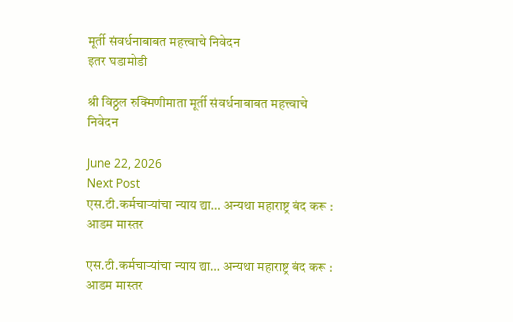मूर्ती संवर्धनाबाबत महत्त्वाचे निवेदन
इतर घडामोडी

श्री विठ्ठल रुक्मिणीमाता मूर्ती संवर्धनाबाबत महत्त्वाचे निवेदन

June 22, 2026
Next Post
एस.टी.कर्मचाऱ्यांचा न्याय द्या… अन्यथा महाराष्ट्र बंद करू : आडम मास्तर

एस.टी.कर्मचाऱ्यांचा न्याय द्या… अन्यथा महाराष्ट्र बंद करू : आडम मास्तर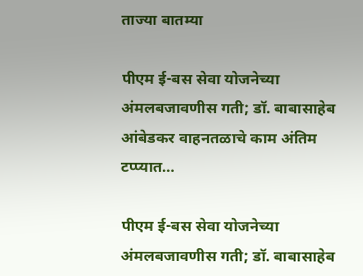ताज्या बातम्या

पीएम ई-बस सेवा योजनेच्या अंमलबजावणीस गती; डॉ. बाबासाहेब आंबेडकर वाहनतळाचे काम अंतिम टप्प्यात…

पीएम ई-बस सेवा योजनेच्या अंमलबजावणीस गती; डॉ. बाबासाहेब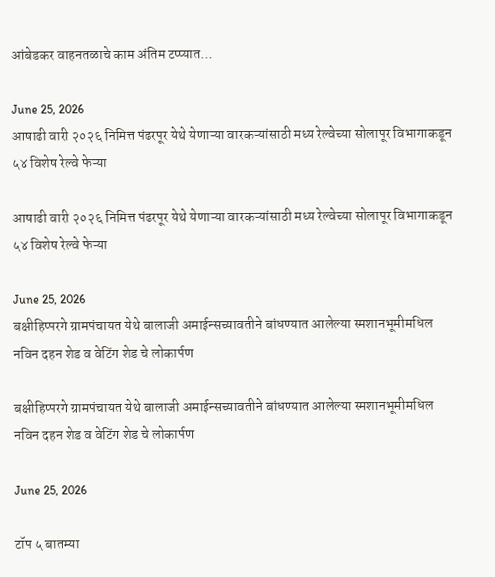आंबेडकर वाहनतळाचे काम अंतिम टप्प्यात…

June 25, 2026
आषाढी वारी २०२६ निमित्त पंढरपूर येथे येणाऱ्या वारकऱ्यांसाठी मध्य रेल्वेच्या सोलापूर विभागाकडून ५४ विशेष रेल्वे फेऱ्या

आषाढी वारी २०२६ निमित्त पंढरपूर येथे येणाऱ्या वारकऱ्यांसाठी मध्य रेल्वेच्या सोलापूर विभागाकडून ५४ विशेष रेल्वे फेऱ्या

June 25, 2026
बक्षीहिप्परगे ग्रामपंचायत येथे बालाजी अमाईन्सच्यावतीने बांधण्यात आलेल्या स्मशानभूमीमधिल नविन दहन शेड व वेटिंग शेड चे लोकार्पण

बक्षीहिप्परगे ग्रामपंचायत येथे बालाजी अमाईन्सच्यावतीने बांधण्यात आलेल्या स्मशानभूमीमधिल नविन दहन शेड व वेटिंग शेड चे लोकार्पण

June 25, 2026

टॉप ५ बातम्या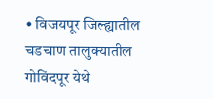• विजयपूर जिल्ह्यातील चडचाण तालुक्यातील गोविंदपूर येथे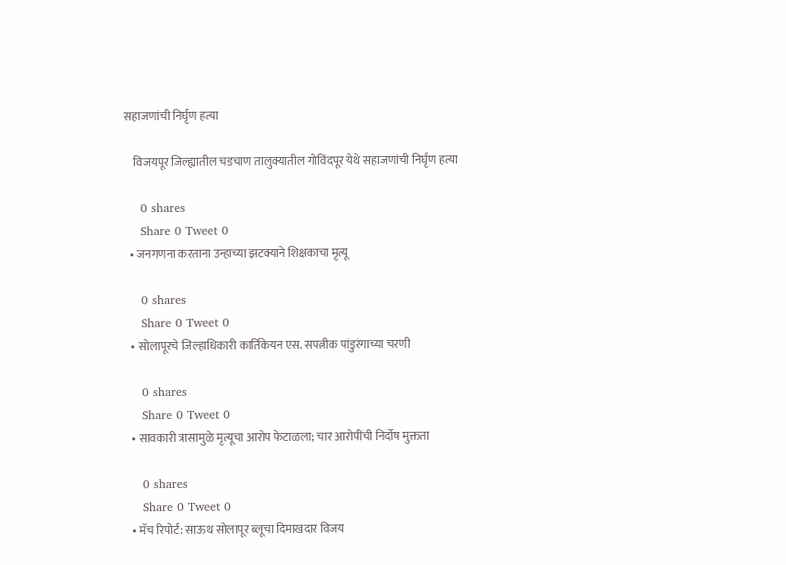सहाजणांची निर्घृण हत्या

    विजयपूर जिल्ह्यातील चडचाण तालुक्यातील गोविंदपूर येथे सहाजणांची निर्घृण हत्या

    0 shares
    Share 0 Tweet 0
  • जनगणना करताना उन्हाच्या झटक्याने शिक्षकाचा मृत्यू

    0 shares
    Share 0 Tweet 0
  • सोलापूरचे जिल्हाधिकारी कार्तिकेयन एस. सपत्नीक पांडुरंगाच्या चरणी

    0 shares
    Share 0 Tweet 0
  • सावकारी त्रासामुळे मृत्यूचा आरोप फेटाळला; चार आरोपींची निर्दोष मुक्तता

    0 shares
    Share 0 Tweet 0
  • मॅच रिपोर्ट: साऊथ सोलापूर ब्लूचा दिमाखदार विजय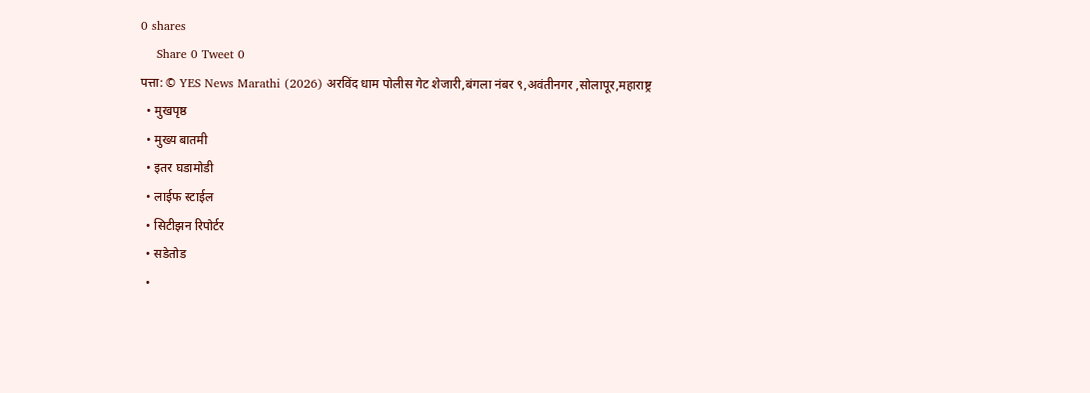0 shares
    Share 0 Tweet 0
पत्ता: © YES News Marathi (2026) अरविंद धाम पोलीस गेट शेजारी,बंगला नंबर ९,अवंतीनगर ,सोलापूर,महाराष्ट्र
  • मुखपृष्ठ
  • मुख्य बातमी
  • इतर घडामोडी
  • लाईफ स्टाईल
  • सिटीझन रिपोर्टर
  • सडेतोड
  •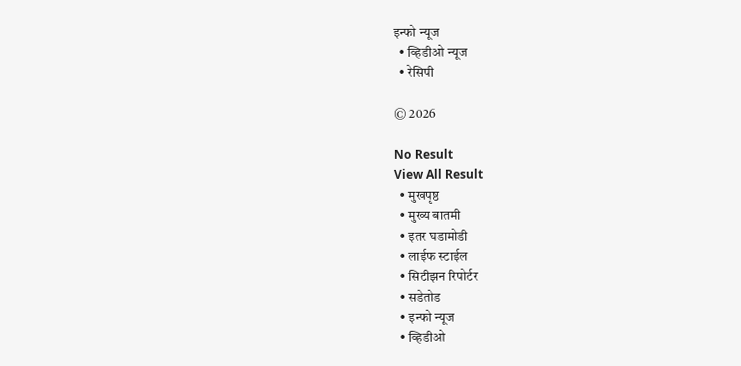इन्फो न्यूज
  • व्हिडीओ न्यूज
  • रेसिपी

© 2026

No Result
View All Result
  • मुखपृष्ठ
  • मुख्य बातमी
  • इतर घडामोडी
  • लाईफ स्टाईल
  • सिटीझन रिपोर्टर
  • सडेतोड
  • इन्फो न्यूज
  • व्हिडीओ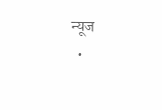न्यूज
  •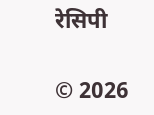रेसिपी

© 2026